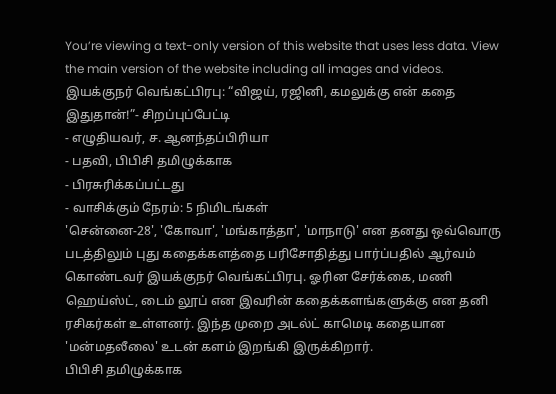You’re viewing a text-only version of this website that uses less data. View the main version of the website including all images and videos.
இயக்குநர் வெங்கட்பிரபு: “விஜய், ரஜினி, கமலுக்கு என் கதை இதுதான்!”- சிறப்புப்பேட்டி
- எழுதியவர், ச. ஆனந்தப்பிரியா
- பதவி, பிபிசி தமிழுக்காக
- பிரசுரிக்கப்பட்டது
- வாசிக்கும் நேரம்: 5 நிமிடங்கள்
'சென்னை-28', 'கோவா', 'மங்காத்தா', 'மாநாடு' என தனது ஒவ்வொரு படத்திலும் புது கதைக்களத்தை பரிசோதித்து பார்ப்பதில் ஆர்வம் கொண்டவர் இயக்குநர் வெங்கட்பிரபு. ஓரின சேர்க்கை, மணி ஹெய்ஸ்ட், டைம் லூப் என இவரின் கதைக்களங்களுக்கு என தனி ரசிகர்கள் உள்ளனர். இந்த முறை அடல்ட் காமெடி கதையான 'மன்மதலீலை' உடன் களம் இறங்கி இருக்கிறார்.
பிபிசி தமிழுக்காக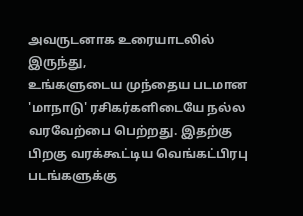அவருடனாக உரையாடலில் இருந்து,
உங்களுடைய முந்தைய படமான 'மாநாடு' ரசிகர்களிடையே நல்ல வரவேற்பை பெற்றது. இதற்கு பிறகு வரக்கூட்டிய வெங்கட்பிரபு படங்களுக்கு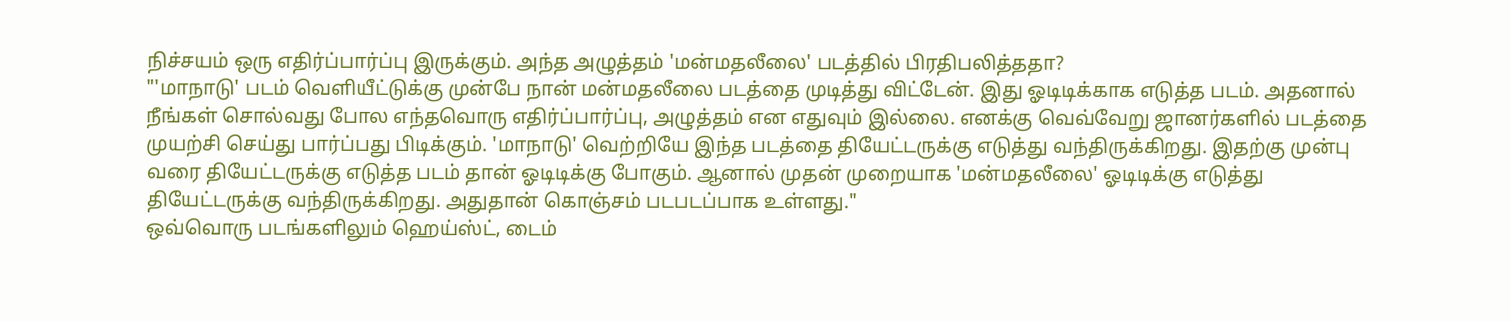நிச்சயம் ஒரு எதிர்ப்பார்ப்பு இருக்கும். அந்த அழுத்தம் 'மன்மதலீலை' படத்தில் பிரதிபலித்ததா?
"'மாநாடு' படம் வெளியீட்டுக்கு முன்பே நான் மன்மதலீலை படத்தை முடித்து விட்டேன். இது ஓடிடிக்காக எடுத்த படம். அதனால் நீங்கள் சொல்வது போல எந்தவொரு எதிர்ப்பார்ப்பு, அழுத்தம் என எதுவும் இல்லை. எனக்கு வெவ்வேறு ஜானர்களில் படத்தை முயற்சி செய்து பார்ப்பது பிடிக்கும். 'மாநாடு' வெற்றியே இந்த படத்தை தியேட்டருக்கு எடுத்து வந்திருக்கிறது. இதற்கு முன்பு வரை தியேட்டருக்கு எடுத்த படம் தான் ஓடிடிக்கு போகும். ஆனால் முதன் முறையாக 'மன்மதலீலை' ஓடிடிக்கு எடுத்து தியேட்டருக்கு வந்திருக்கிறது. அதுதான் கொஞ்சம் படபடப்பாக உள்ளது."
ஒவ்வொரு படங்களிலும் ஹெய்ஸ்ட், டைம்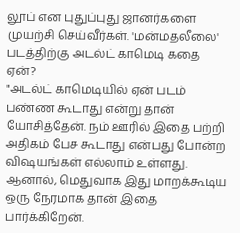லூப் என புதுப்புது ஜானர்களை முயற்சி செய்வீர்கள். 'மன்மதலீலை' படத்திற்கு அடல்ட் காமெடி கதை ஏன்?
"அடல்ட் காமெடியில் ஏன் படம் பண்ண கூடாது என்று தான் யோசித்தேன். நம் ஊரில் இதை பற்றி அதிகம் பேச கூடாது என்பது போன்ற விஷயங்கள் எல்லாம் உள்ளது. ஆனால், மெதுவாக இது மாறக்கூடிய ஒரு நேரமாக தான் இதை பார்க்கிறேன்.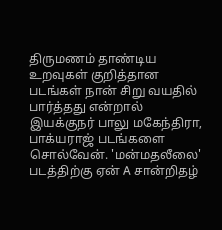திருமணம் தாண்டிய உறவுகள் குறித்தான படங்கள் நான் சிறு வயதில் பார்த்தது என்றால் இயக்குநர் பாலு மகேந்திரா, பாக்யராஜ் படங்களை சொல்வேன். 'மன்மதலீலை' படத்திற்கு ஏன் A சான்றிதழ்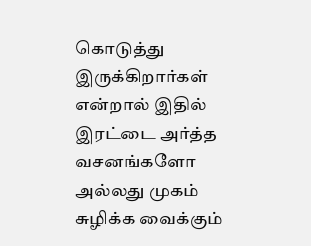கொடுத்து இருக்கிறார்கள் என்றால் இதில் இரட்டை அர்த்த வசனங்களோ அல்லது முகம் சுழிக்க வைக்கும்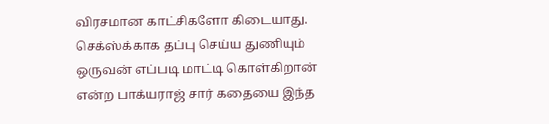விரசமான காட்சிகளோ கிடையாது. செக்ஸ்க்காக தப்பு செய்ய துணியும் ஒருவன் எப்படி மாட்டி கொள்கிறான் என்ற பாக்யராஜ் சார் கதையை இந்த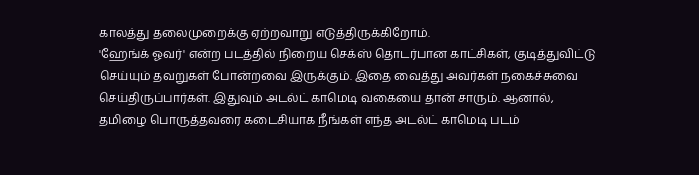காலத்து தலைமுறைக்கு ஏற்றவாறு எடுத்திருக்கிறோம்.
'ஹேங்க் ஓவர்' என்ற படத்தில் நிறைய செக்ஸ் தொடர்பான காட்சிகள், குடித்துவிட்டு செய்யும் தவறுகள் போன்றவை இருக்கும். இதை வைத்து அவர்கள் நகைச்சுவை செய்திருப்பார்கள். இதுவும் அடல்ட் காமெடி வகையை தான் சாரும். ஆனால், தமிழை பொருத்தவரை கடைசியாக நீங்கள் எந்த அடல்ட் காமெடி படம்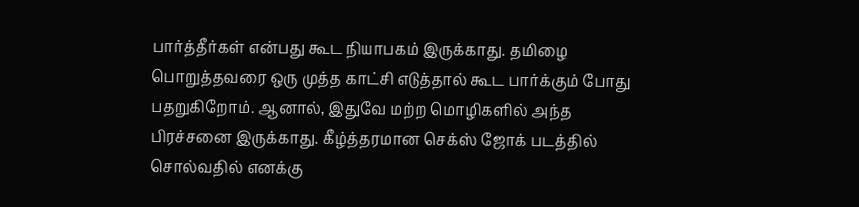பார்த்தீர்கள் என்பது கூட நியாபகம் இருக்காது. தமிழை பொறுத்தவரை ஒரு முத்த காட்சி எடுத்தால் கூட பார்க்கும் போது பதறுகிறோம். ஆனால், இதுவே மற்ற மொழிகளில் அந்த பிரச்சனை இருக்காது. கீழ்த்தரமான செக்ஸ் ஜோக் படத்தில் சொல்வதில் எனக்கு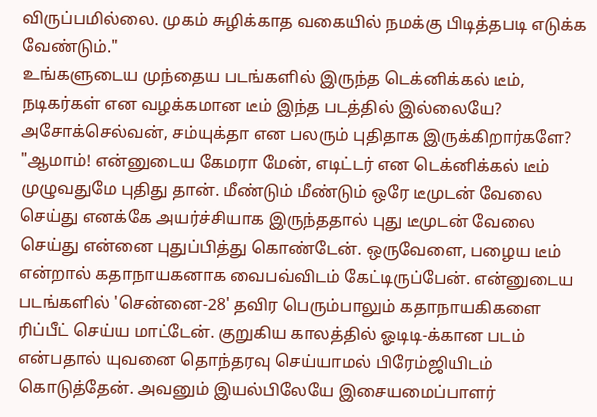விருப்பமில்லை. முகம் சுழிக்காத வகையில் நமக்கு பிடித்தபடி எடுக்க வேண்டும்."
உங்களுடைய முந்தைய படங்களில் இருந்த டெக்னிக்கல் டீம், நடிகர்கள் என வழக்கமான டீம் இந்த படத்தில் இல்லையே? அசோக்செல்வன், சம்யுக்தா என பலரும் புதிதாக இருக்கிறார்களே?
"ஆமாம்! என்னுடைய கேமரா மேன், எடிட்டர் என டெக்னிக்கல் டீம் முழுவதுமே புதிது தான். மீண்டும் மீண்டும் ஒரே டீமுடன் வேலை செய்து எனக்கே அயர்ச்சியாக இருந்ததால் புது டீமுடன் வேலை செய்து என்னை புதுப்பித்து கொண்டேன். ஒருவேளை, பழைய டீம் என்றால் கதாநாயகனாக வைபவ்விடம் கேட்டிருப்பேன். என்னுடைய படங்களில் 'சென்னை-28' தவிர பெரும்பாலும் கதாநாயகிகளை ரிப்பீட் செய்ய மாட்டேன். குறுகிய காலத்தில் ஓடிடி-க்கான படம் என்பதால் யுவனை தொந்தரவு செய்யாமல் பிரேம்ஜியிடம் கொடுத்தேன். அவனும் இயல்பிலேயே இசையமைப்பாளர்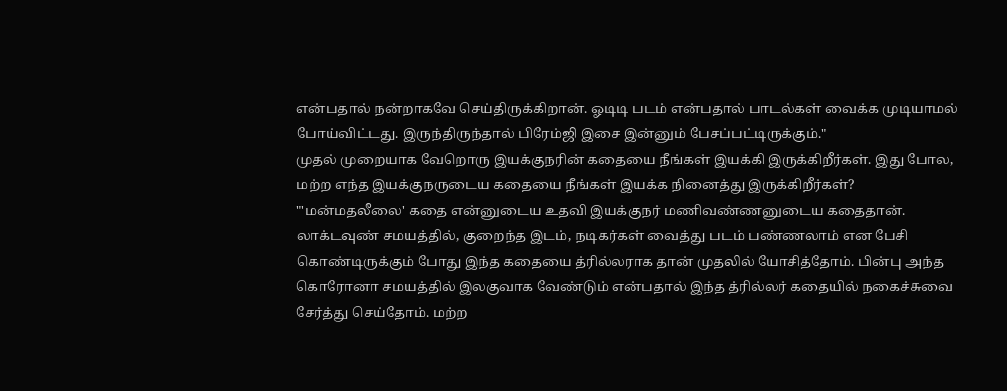என்பதால் நன்றாகவே செய்திருக்கிறான். ஓடிடி படம் என்பதால் பாடல்கள் வைக்க முடியாமல் போய்விட்டது. இருந்திருந்தால் பிரேம்ஜி இசை இன்னும் பேசப்பட்டிருக்கும்."
முதல் முறையாக வேறொரு இயக்குநரின் கதையை நீங்கள் இயக்கி இருக்கிறீர்கள். இது போல, மற்ற எந்த இயக்குநருடைய கதையை நீங்கள் இயக்க நினைத்து இருக்கிறீர்கள்?
"'மன்மதலீலை' கதை என்னுடைய உதவி இயக்குநர் மணிவண்ணனுடைய கதைதான். லாக்டவுண் சமயத்தில், குறைந்த இடம், நடிகர்கள் வைத்து படம் பண்ணலாம் என பேசி கொண்டிருக்கும் போது இந்த கதையை த்ரில்லராக தான் முதலில் யோசித்தோம். பின்பு அந்த கொரோனா சமயத்தில் இலகுவாக வேண்டும் என்பதால் இந்த த்ரில்லர் கதையில் நகைச்சுவை சேர்த்து செய்தோம். மற்ற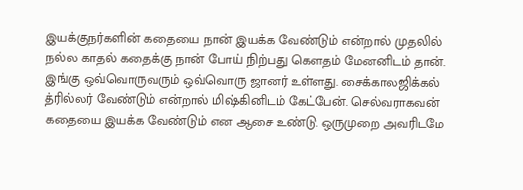இயக்குநர்களின் கதையை நான் இயக்க வேண்டும் என்றால் முதலில் நல்ல காதல் கதைக்கு நான் போய் நிற்பது கெளதம் மேனனிடம் தான். இங்கு ஒவ்வொருவரும் ஒவ்வொரு ஜானர் உள்ளது. சைக்காலஜிக்கல் த்ரில்லர் வேண்டும் என்றால் மிஷ்கினிடம் கேட்பேன். செல்வராகவன் கதையை இயக்க வேண்டும் என ஆசை உண்டு. ஒருமுறை அவரிடமே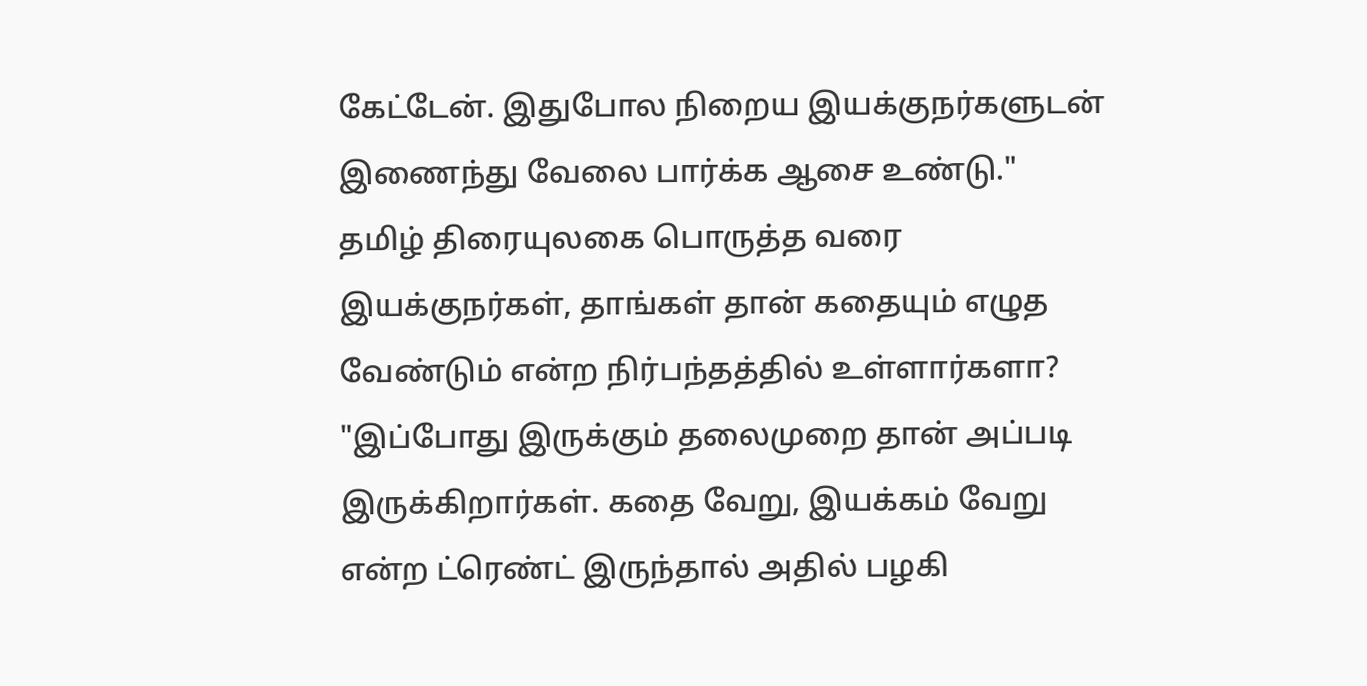கேட்டேன். இதுபோல நிறைய இயக்குநர்களுடன் இணைந்து வேலை பார்க்க ஆசை உண்டு."
தமிழ் திரையுலகை பொருத்த வரை இயக்குநர்கள், தாங்கள் தான் கதையும் எழுத வேண்டும் என்ற நிர்பந்தத்தில் உள்ளார்களா?
"இப்போது இருக்கும் தலைமுறை தான் அப்படி இருக்கிறார்கள். கதை வேறு, இயக்கம் வேறு என்ற ட்ரெண்ட் இருந்தால் அதில் பழகி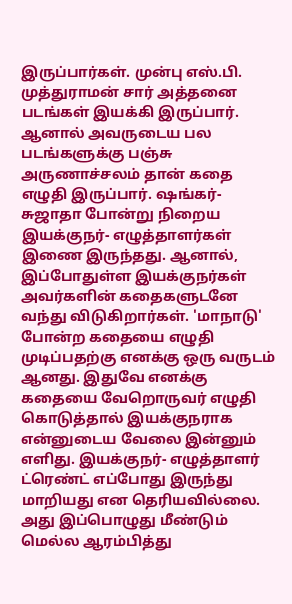இருப்பார்கள். முன்பு எஸ்.பி. முத்துராமன் சார் அத்தனை படங்கள் இயக்கி இருப்பார். ஆனால் அவருடைய பல படங்களுக்கு பஞ்சு அருணாச்சலம் தான் கதை எழுதி இருப்பார். ஷங்கர்- சுஜாதா போன்று நிறைய இயக்குநர்- எழுத்தாளர்கள் இணை இருந்தது. ஆனால், இப்போதுள்ள இயக்குநர்கள் அவர்களின் கதைகளுடனே வந்து விடுகிறார்கள். 'மாநாடு' போன்ற கதையை எழுதி முடிப்பதற்கு எனக்கு ஒரு வருடம் ஆனது. இதுவே எனக்கு கதையை வேறொருவர் எழுதி கொடுத்தால் இயக்குநராக என்னுடைய வேலை இன்னும் எளிது. இயக்குநர்- எழுத்தாளர் ட்ரெண்ட் எப்போது இருந்து மாறியது என தெரியவில்லை. அது இப்பொழுது மீண்டும் மெல்ல ஆரம்பித்து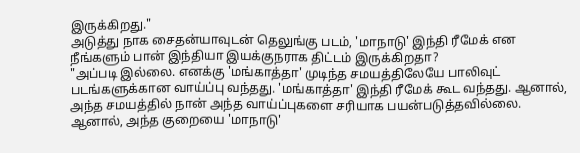இருக்கிறது."
அடுத்து நாக சைதன்யாவுடன் தெலுங்கு படம், 'மாநாடு' இந்தி ரீமேக் என நீங்களும் பான் இந்தியா இயக்குநராக திட்டம் இருக்கிறதா?
"அப்படி இல்லை. எனக்கு 'மங்காத்தா' முடிந்த சமயத்திலேயே பாலிவுட் படங்களுக்கான வாய்ப்பு வந்தது. 'மங்காத்தா' இந்தி ரீமேக் கூட வந்தது. ஆனால், அந்த சமயத்தில் நான் அந்த வாய்ப்புகளை சரியாக பயன்படுத்தவில்லை. ஆனால், அந்த குறையை 'மாநாடு'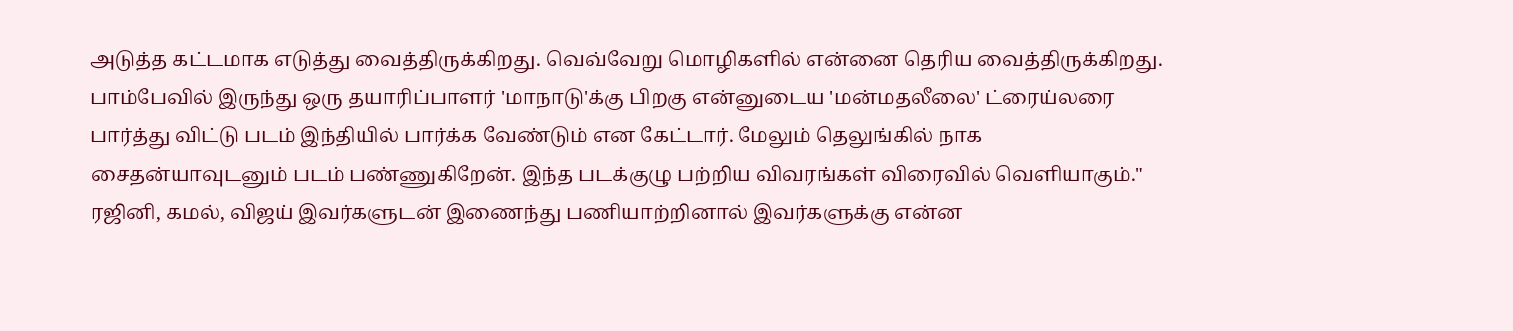அடுத்த கட்டமாக எடுத்து வைத்திருக்கிறது. வெவ்வேறு மொழிகளில் என்னை தெரிய வைத்திருக்கிறது.
பாம்பேவில் இருந்து ஒரு தயாரிப்பாளர் 'மாநாடு'க்கு பிறகு என்னுடைய 'மன்மதலீலை' ட்ரைய்லரை பார்த்து விட்டு படம் இந்தியில் பார்க்க வேண்டும் என கேட்டார். மேலும் தெலுங்கில் நாக சைதன்யாவுடனும் படம் பண்ணுகிறேன். இந்த படக்குழு பற்றிய விவரங்கள் விரைவில் வெளியாகும்."
ரஜினி, கமல், விஜய் இவர்களுடன் இணைந்து பணியாற்றினால் இவர்களுக்கு என்ன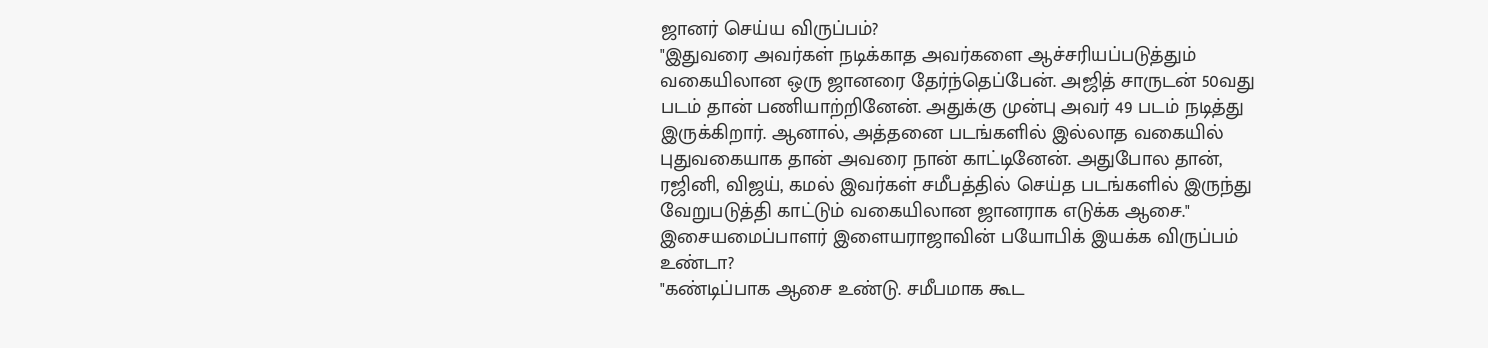ஜானர் செய்ய விருப்பம்?
"இதுவரை அவர்கள் நடிக்காத அவர்களை ஆச்சரியப்படுத்தும் வகையிலான ஒரு ஜானரை தேர்ந்தெப்பேன். அஜித் சாருடன் 50வது படம் தான் பணியாற்றினேன். அதுக்கு முன்பு அவர் 49 படம் நடித்து இருக்கிறார். ஆனால், அத்தனை படங்களில் இல்லாத வகையில் புதுவகையாக தான் அவரை நான் காட்டினேன். அதுபோல தான், ரஜினி, விஜய், கமல் இவர்கள் சமீபத்தில் செய்த படங்களில் இருந்து வேறுபடுத்தி காட்டும் வகையிலான ஜானராக எடுக்க ஆசை."
இசையமைப்பாளர் இளையராஜாவின் பயோபிக் இயக்க விருப்பம் உண்டா?
"கண்டிப்பாக ஆசை உண்டு. சமீபமாக கூட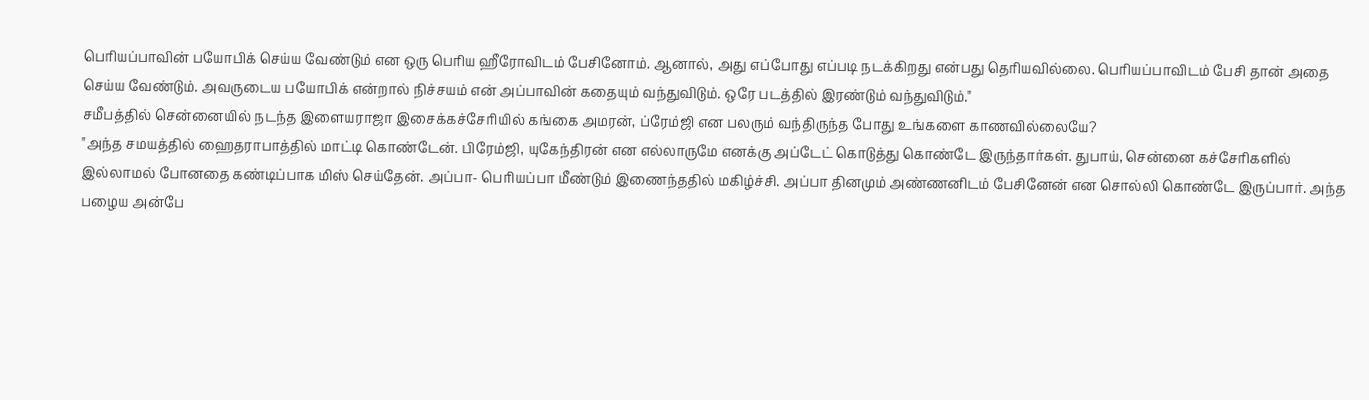பெரியப்பாவின் பயோபிக் செய்ய வேண்டும் என ஒரு பெரிய ஹீரோவிடம் பேசினோம். ஆனால், அது எப்போது எப்படி நடக்கிறது என்பது தெரியவில்லை. பெரியப்பாவிடம் பேசி தான் அதை செய்ய வேண்டும். அவருடைய பயோபிக் என்றால் நிச்சயம் என் அப்பாவின் கதையும் வந்துவிடும். ஒரே படத்தில் இரண்டும் வந்துவிடும்."
சமீபத்தில் சென்னையில் நடந்த இளையராஜா இசைக்கச்சேரியில் கங்கை அமரன், ப்ரேம்ஜி என பலரும் வந்திருந்த போது உங்களை காணவில்லையே?
"அந்த சமயத்தில் ஹைதராபாத்தில் மாட்டி கொண்டேன். பிரேம்ஜி, யுகேந்திரன் என எல்லாருமே எனக்கு அப்டேட் கொடுத்து கொண்டே இருந்தார்கள். துபாய், சென்னை கச்சேரிகளில் இல்லாமல் போனதை கண்டிப்பாக மிஸ் செய்தேன். அப்பா- பெரியப்பா மீண்டும் இணைந்ததில் மகிழ்ச்சி. அப்பா தினமும் அண்ணனிடம் பேசினேன் என சொல்லி கொண்டே இருப்பார். அந்த பழைய அன்பே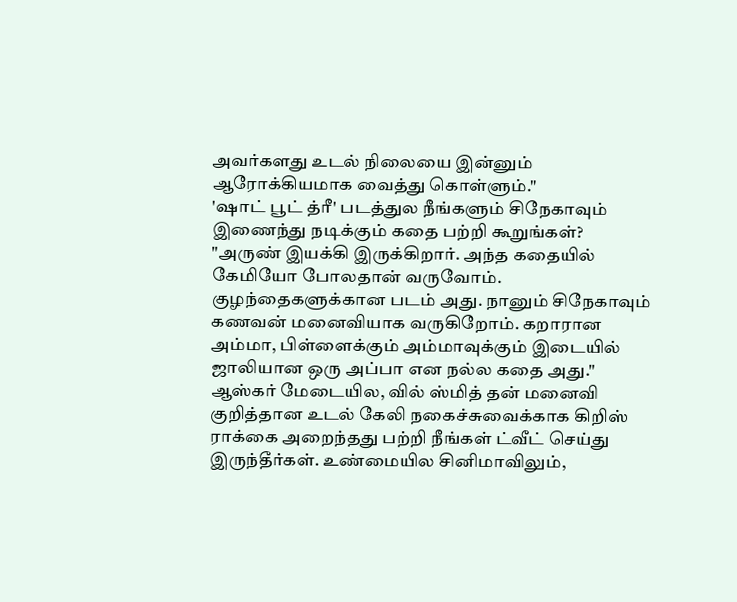அவர்களது உடல் நிலையை இன்னும் ஆரோக்கியமாக வைத்து கொள்ளும்."
'ஷாட் பூட் த்ரீ' படத்துல நீங்களும் சிநேகாவும் இணைந்து நடிக்கும் கதை பற்றி கூறுங்கள்?
"அருண் இயக்கி இருக்கிறார். அந்த கதையில் கேமியோ போலதான் வருவோம். குழந்தைகளுக்கான படம் அது. நானும் சிநேகாவும் கணவன் மனைவியாக வருகிறோம். கறாரான அம்மா, பிள்ளைக்கும் அம்மாவுக்கும் இடையில் ஜாலியான ஒரு அப்பா என நல்ல கதை அது."
ஆஸ்கர் மேடையில, வில் ஸ்மித் தன் மனைவி குறித்தான உடல் கேலி நகைச்சுவைக்காக கிறிஸ் ராக்கை அறைந்தது பற்றி நீங்கள் ட்வீட் செய்து இருந்தீர்கள். உண்மையில சினிமாவிலும்,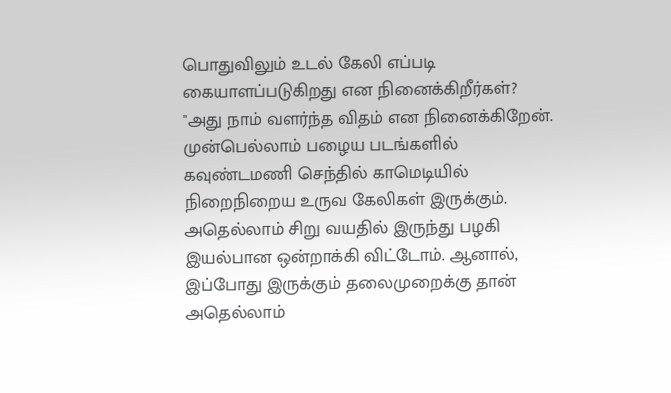பொதுவிலும் உடல் கேலி எப்படி கையாளப்படுகிறது என நினைக்கிறீர்கள்?
"அது நாம் வளர்ந்த விதம் என நினைக்கிறேன். முன்பெல்லாம் பழைய படங்களில் கவுண்டமணி செந்தில் காமெடியில் நிறைநிறைய உருவ கேலிகள் இருக்கும். அதெல்லாம் சிறு வயதில் இருந்து பழகி இயல்பான ஒன்றாக்கி விட்டோம். ஆனால், இப்போது இருக்கும் தலைமுறைக்கு தான் அதெல்லாம்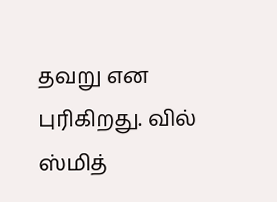தவறு என புரிகிறது. வில் ஸ்மித்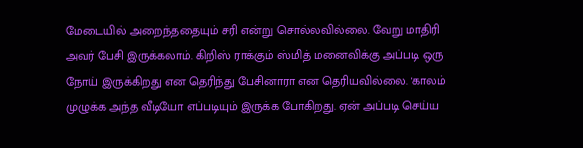மேடையில் அறைந்ததையும் சரி என்று சொல்லவில்லை. வேறு மாதிரி அவர் பேசி இருக்கலாம். கிறிஸ் ராக்கும் ஸ்மித் மனைவிக்கு அப்படி ஒரு நோய் இருக்கிறது என தெரிந்து பேசினாரா என தெரியவில்லை. 'காலம் முழுக்க அந்த வீடியோ எப்படியும் இருக்க போகிறது. ஏன் அப்படி செய்ய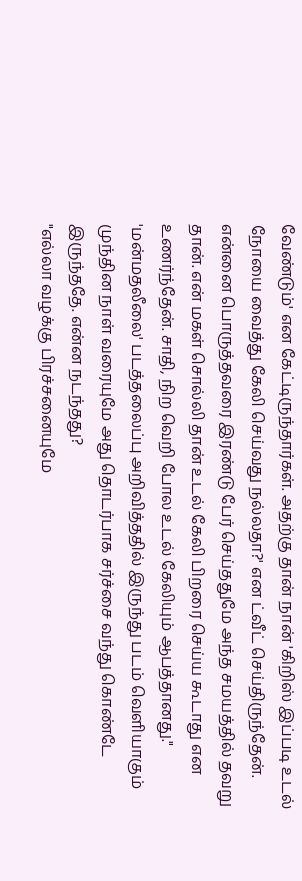வேண்டும்' என கேட்டிருந்தார்கள். அதற்கு தான் நான் 'கிறிஸ் இப்படி உடல் நோயை வைத்து கேலி செய்வது நல்லதா?' என ட்வீட் செய்திருந்தேன். என்னை பொருத்தவரை இரண்டு பேர் செய்ததுமே அந்த சமயத்தில் தவறு தான். என் மகள் சொல்லி தான் உடல் கேலி பிறரை செய்ய கூடாது என உணர்ந்தேன். சாதி, நிற வெறி போல உடல் கேலியும் ஆபத்தானது."
'மன்மதலீலை' படத்தலைப்பு அறிவித்ததில் இருந்து படம் வெளியாகும் முந்தின நாள் வரையுமே அது தொடர்பாக சர்ச்சை வந்து கொண்டே இருந்ததே. என்ன நடந்தது?
"எல்லா வழக்கு பிரச்சனையுமே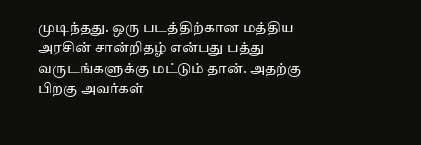முடிந்தது. ஒரு படத்திற்கான மத்திய அரசின் சான்றிதழ் என்பது பத்து வருடங்களுக்கு மட்டும் தான். அதற்கு பிறகு அவர்கள்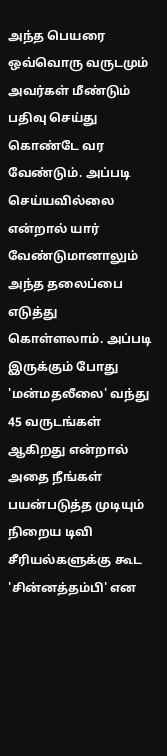அந்த பெயரை ஒவ்வொரு வருடமும் அவர்கள் மீண்டும் பதிவு செய்து கொண்டே வர வேண்டும். அப்படி செய்யவில்லை என்றால் யார் வேண்டுமானாலும் அந்த தலைப்பை எடுத்து கொள்ளலாம். அப்படி இருக்கும் போது 'மன்மதலீலை' வந்து 45 வருடங்கள் ஆகிறது என்றால் அதை நீங்கள் பயன்படுத்த முடியும் நிறைய டிவி சீரியல்களுக்கு கூட 'சின்னத்தம்பி' என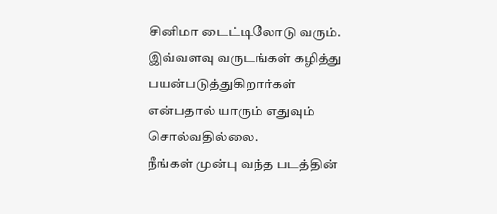சினிமா டைட்டிலோடு வரும். இவ்வளவு வருடங்கள் கழித்து பயன்படுத்துகிறார்கள் என்பதால் யாரும் எதுவும் சொல்வதில்லை.
நீங்கள் முன்பு வந்த படத்தின்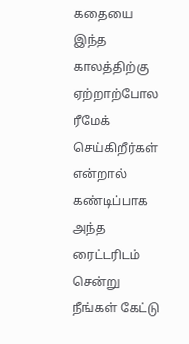கதையை இந்த காலத்திற்கு ஏற்றாற்போல ரீமேக் செய்கிறீர்கள் என்றால் கண்டிப்பாக அந்த ரைட்டரிடம் சென்று நீங்கள் கேட்டு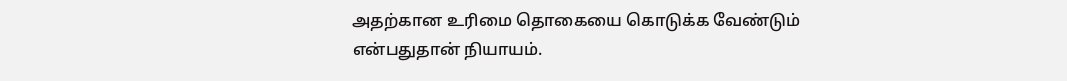அதற்கான உரிமை தொகையை கொடுக்க வேண்டும் என்பதுதான் நியாயம்.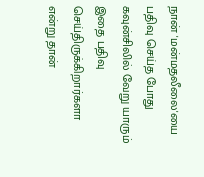நான் 'மன்மதலீலை'யை பதிவு செய்த போது கவுன்சிலில் வேறு யாரும் இதை பதிவு செய்திருக்கிறார்களா என்று தான்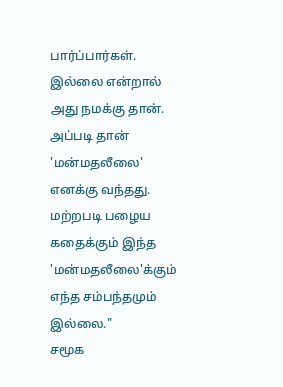பார்ப்பார்கள். இல்லை என்றால் அது நமக்கு தான். அப்படி தான் 'மன்மதலீலை' எனக்கு வந்தது. மற்றபடி பழைய கதைக்கும் இந்த 'மன்மதலீலை'க்கும் எந்த சம்பந்தமும் இல்லை."
சமூக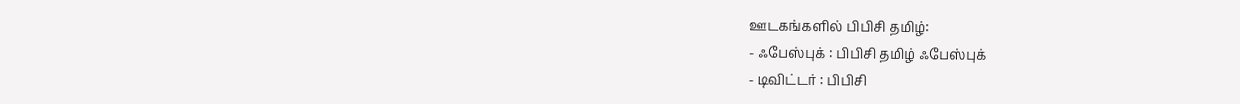ஊடகங்களில் பிபிசி தமிழ்:
- ஃபேஸ்புக் : பிபிசி தமிழ் ஃபேஸ்புக்
- டிவிட்டர் : பிபிசி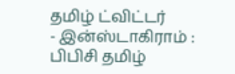தமிழ் ட்விட்டர்
- இன்ஸ்டாகிராம் : பிபிசி தமிழ்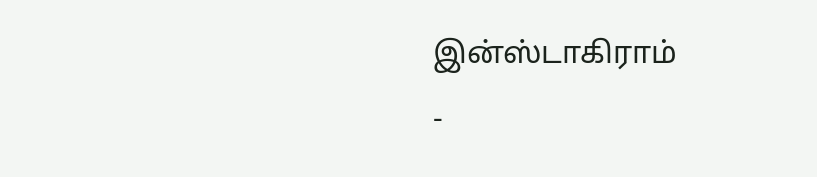இன்ஸ்டாகிராம்
-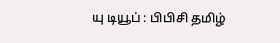யு டியூப் : பிபிசி தமிழ்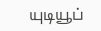யுடியூப்